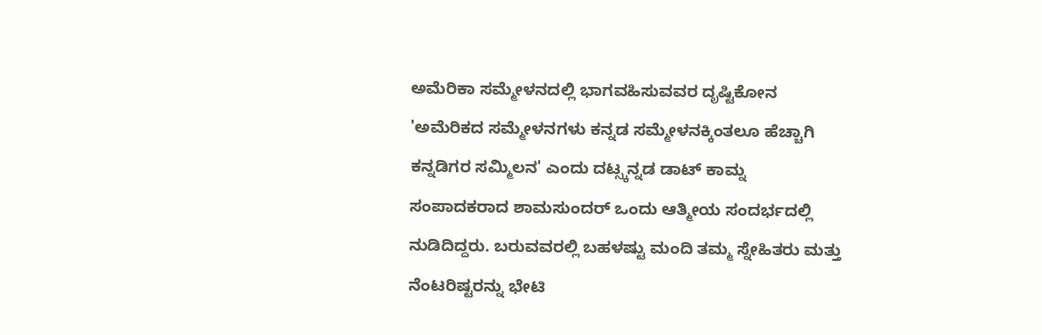ಅಮೆರಿಕಾ ಸಮ್ಮೇಳನದಲ್ಲಿ ಭಾಗವಹಿಸುವವರ ದೃಷ್ಟಿಕೋನ
'ಅಮೆರಿಕದ ಸಮ್ಮೇಳನಗಳು ಕನ್ನಡ ಸಮ್ಮೇಳನಕ್ಕಿಂತಲೂ ಹೆಚ್ಚಾಗಿ ಕನ್ನಡಿಗರ ಸಮ್ಮಿಲನ' ಎಂದು ದಟ್ಸ್ಕನ್ನಡ ಡಾಟ್ ಕಾಮ್ನ ಸಂಪಾದಕರಾದ ಶಾಮಸುಂದರ್ ಒಂದು ಆತ್ಮೀಯ ಸಂದರ್ಭದಲ್ಲಿ ನುಡಿದಿದ್ದರು. ಬರುವವರಲ್ಲಿ ಬಹಳಷ್ಟು ಮಂದಿ ತಮ್ಮ ಸ್ನೇಹಿತರು ಮತ್ತು ನೆಂಟರಿಷ್ಟರನ್ನು ಭೇಟಿ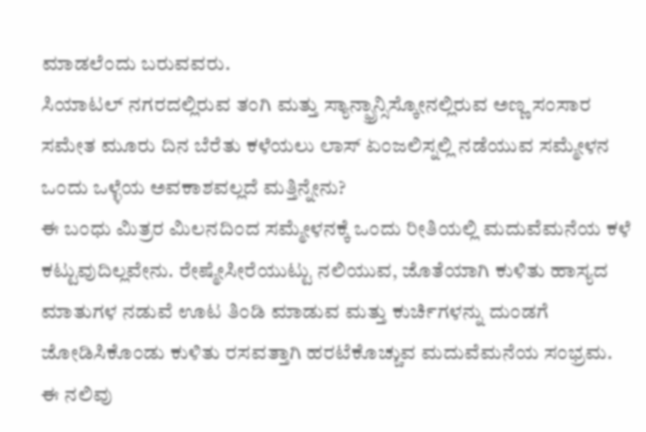ಮಾಡಲೆಂದು ಬರುವವರು.
ಸಿಯಾಟಲ್ ನಗರದಲ್ಲಿರುವ ತಂಗಿ ಮತ್ತು ಸ್ಯಾನ್ಫ್ರಾನ್ಸಿಸ್ಕೋನಲ್ಲಿರುವ ಅಣ್ಣ ಸಂಸಾರ ಸಮೇತ ಮೂರು ದಿನ ಬೆರೆತು ಕಳೆಯಲು ಲಾಸ್ ಏಂಜಲಿಸ್ನಲ್ಲಿ ನಡೆಯುವ ಸಮ್ಮೇಳನ ಒಂದು ಒಳ್ಳೆಯ ಅವಕಾಶವಲ್ಲದೆ ಮತ್ತಿನ್ನೇನು?
ಈ ಬಂಧು ಮಿತ್ರರ ಮಿಲನದಿಂದ ಸಮ್ಮೇಳನಕ್ಕೆ ಒಂದು ರೀತಿಯಲ್ಲಿ ಮದುವೆಮನೆಯ ಕಳೆ ಕಟ್ಟುವುದಿಲ್ಲವೇನು. ರೇಷ್ಮೇಸೀರೆಯುಟ್ಟು ನಲಿಯುವ, ಜೊತೆಯಾಗಿ ಕುಳಿತು ಹಾಸ್ಯದ ಮಾತುಗಳ ನಡುವೆ ಊಟ ತಿಂಡಿ ಮಾಡುವ ಮತ್ತು ಕುರ್ಚಿಗಳನ್ನು ದುಂಡಗೆ ಜೋಡಿಸಿಕೊಂಡು ಕುಳಿತು ರಸವತ್ತಾಗಿ ಹರಟೆಕೊಚ್ಚುವ ಮದುವೆಮನೆಯ ಸಂಭ್ರಮ. ಈ ನಲಿವು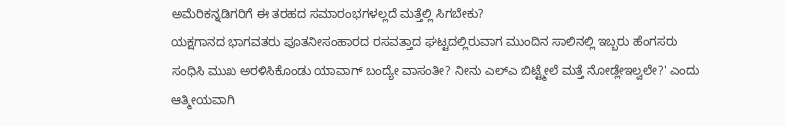ಅಮೆರಿಕನ್ನಡಿಗರಿಗೆ ಈ ತರಹದ ಸಮಾರಂಭಗಳಲ್ಲದೆ ಮತ್ತೆಲ್ಲಿ ಸಿಗಬೇಕು?
ಯಕ್ಷಗಾನದ ಭಾಗವತರು ಪೂತನೀಸಂಹಾರದ ರಸವತ್ತಾದ ಘಟ್ಟದಲ್ಲಿರುವಾಗ ಮುಂದಿನ ಸಾಲಿನಲ್ಲಿ ಇಬ್ಬರು ಹೆಂಗಸರು ಸಂಧಿಸಿ ಮುಖ ಅರಳಿಸಿಕೊಂಡು ಯಾವಾಗ್ ಬಂದ್ಯೇ ವಾಸಂತೀ? ನೀನು ಎಲ್ಎ ಬಿಟ್ಟ್ಮೇಲೆ ಮತ್ತೆ ನೋಡ್ಲೇಇಲ್ವಲೇ?' ಎಂದು ಆತ್ಮೀಯವಾಗಿ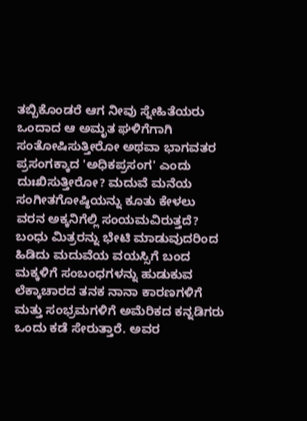ತಬ್ಬಿಕೊಂಡರೆ ಆಗ ನೀವು ಸ್ನೇಹಿತೆಯರು ಒಂದಾದ ಆ ಅಮೃತ ಘಳಿಗೆಗಾಗಿ ಸಂತೋಷಿಸುತ್ತೀರೋ ಅಥವಾ ಭಾಗವತರ ಪ್ರಸಂಗಕ್ಕಾದ 'ಅಧಿಕಪ್ರಸಂಗ' ಎಂದು ದುಃಖಿಸುತ್ತೀರೋ? ಮದುವೆ ಮನೆಯ ಸಂಗೀತಗೋಷ್ಠಿಯನ್ನು ಕೂತು ಕೇಳಲು ವರನ ಅಕ್ಕನಿಗೆಲ್ಲಿ ಸಂಯಮವಿರುತ್ತದೆ?
ಬಂಧು ಮಿತ್ರರನ್ನು ಭೇಟಿ ಮಾಡುವುದರಿಂದ ಹಿಡಿದು ಮದುವೆಯ ವಯಸ್ಸಿಗೆ ಬಂದ ಮಕ್ಕಳಿಗೆ ಸಂಬಂಧಗಳನ್ನು ಹುಡುಕುವ ಲೆಕ್ಕಾಚಾರದ ತನಕ ನಾನಾ ಕಾರಣಗಳಿಗೆ ಮತ್ತು ಸಂಭ್ರಮಗಳಿಗೆ ಅಮೆರಿಕದ ಕನ್ನಡಿಗರು ಒಂದು ಕಡೆ ಸೇರುತ್ತಾರೆ. ಅವರ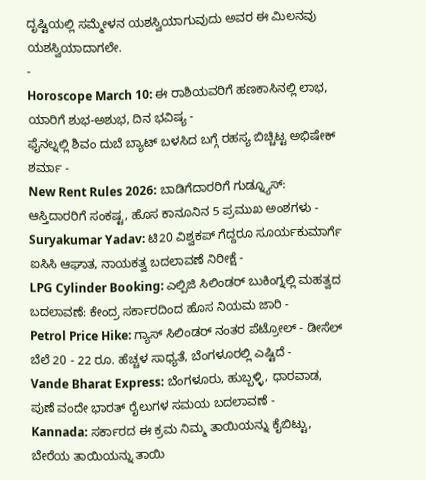ದೃಷ್ಟಿಯಲ್ಲಿ ಸಮ್ಮೇಳನ ಯಶಸ್ವಿಯಾಗುವುದು ಅವರ ಈ ಮಿಲನವು ಯಶಸ್ವಿಯಾದಾಗಲೇ.
-
Horoscope March 10: ಈ ರಾಶಿಯವರಿಗೆ ಹಣಕಾಸಿನಲ್ಲಿ ಲಾಭ, ಯಾರಿಗೆ ಶುಭ-ಅಶುಭ, ದಿನ ಭವಿಷ್ಯ -
ಫೈನಲ್ನಲ್ಲಿ ಶಿವಂ ದುಬೆ ಬ್ಯಾಟ್ ಬಳಸಿದ ಬಗ್ಗೆ ರಹಸ್ಯ ಬಿಚ್ಚಿಟ್ಟ ಅಭಿಷೇಕ್ ಶರ್ಮಾ -
New Rent Rules 2026: ಬಾಡಿಗೆದಾರರಿಗೆ ಗುಡ್ನ್ಯೂಸ್: ಆಸ್ತಿದಾರರಿಗೆ ಸಂಕಷ್ಟ, ಹೊಸ ಕಾನೂನಿನ 5 ಪ್ರಮುಖ ಅಂಶಗಳು -
Suryakumar Yadav: ಟಿ20 ವಿಶ್ವಕಪ್ ಗೆದ್ದರೂ ಸೂರ್ಯಕುಮಾರ್ಗೆ ಐಸಿಸಿ ಆಘಾತ, ನಾಯಕತ್ವ ಬದಲಾವಣೆ ನಿರೀಕ್ಷೆ -
LPG Cylinder Booking: ಎಲ್ಪಿಜಿ ಸಿಲಿಂಡರ್ ಬುಕಿಂಗ್ನಲ್ಲಿ ಮಹತ್ವದ ಬದಲಾವಣೆ: ಕೇಂದ್ರ ಸರ್ಕಾರದಿಂದ ಹೊಸ ನಿಯಮ ಜಾರಿ -
Petrol Price Hike: ಗ್ಯಾಸ್ ಸಿಲಿಂಡರ್ ನಂತರ ಪೆಟ್ರೋಲ್ - ಡೀಸೆಲ್ ಬೆಲೆ 20 - 22 ರೂ. ಹೆಚ್ಚಳ ಸಾಧ್ಯತೆ, ಬೆಂಗಳೂರಲ್ಲಿ ಎಷ್ಟಿದೆ -
Vande Bharat Express: ಬೆಂಗಳೂರು, ಹುಬ್ಬಳ್ಳಿ, ಧಾರವಾಡ, ಪುಣೆ ವಂದೇ ಭಾರತ್ ರೈಲುಗಳ ಸಮಯ ಬದಲಾವಣೆ -
Kannada: ಸರ್ಕಾರದ ಈ ಕ್ರಮ ನಿಮ್ಮ ತಾಯಿಯನ್ನು ಕೈಬಿಟ್ಟು, ಬೇರೆಯ ತಾಯಿಯನ್ನು ತಾಯಿ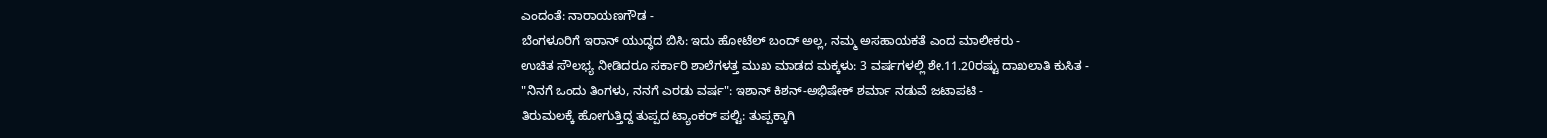ಎಂದಂತೆ: ನಾರಾಯಣಗೌಡ -
ಬೆಂಗಳೂರಿಗೆ ಇರಾನ್ ಯುದ್ಧದ ಬಿಸಿ: ಇದು ಹೋಟೆಲ್ ಬಂದ್ ಅಲ್ಲ, ನಮ್ಮ ಅಸಹಾಯಕತೆ ಎಂದ ಮಾಲೀಕರು -
ಉಚಿತ ಸೌಲಭ್ಯ ನೀಡಿದರೂ ಸರ್ಕಾರಿ ಶಾಲೆಗಳತ್ತ ಮುಖ ಮಾಡದ ಮಕ್ಕಳು: 3 ವರ್ಷಗಳಲ್ಲಿ ಶೇ.11.20ರಷ್ಟು ದಾಖಲಾತಿ ಕುಸಿತ -
"ನಿನಗೆ ಒಂದು ತಿಂಗಳು, ನನಗೆ ಎರಡು ವರ್ಷ": ಇಶಾನ್ ಕಿಶನ್-ಅಭಿಷೇಕ್ ಶರ್ಮಾ ನಡುವೆ ಜಟಾಪಟಿ -
ತಿರುಮಲಕ್ಕೆ ಹೋಗುತ್ತಿದ್ದ ತುಪ್ಪದ ಟ್ಯಾಂಕರ್ ಪಲ್ಟಿ: ತುಪ್ಪಕ್ಕಾಗಿ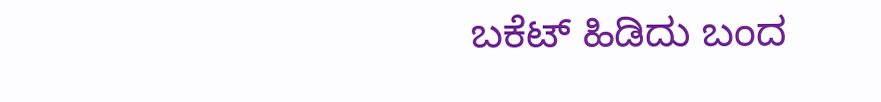ಬಕೆಟ್ ಹಿಡಿದು ಬಂದ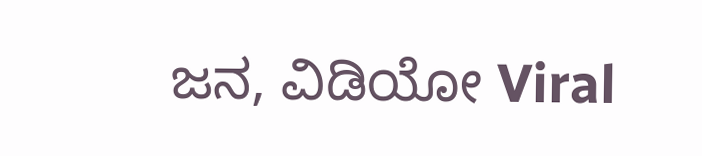ಜನ, ವಿಡಿಯೋ Viral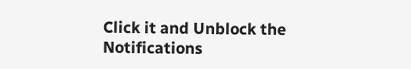Click it and Unblock the Notifications